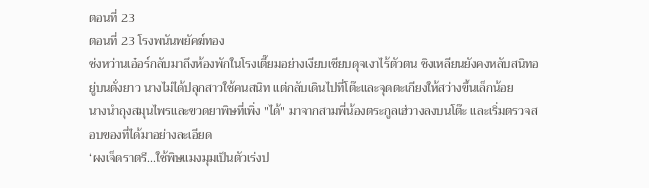ตอนที่ 23
ตอนที่ 23 โรงพนันพยัคฆ์ทอง
ซ่งหว่านเอ๋อร์กลับมาถึงห้องพักในโรงเตี๊ยมอย่างเงียบเชียบดุจเงาไร้ตัวตน ชิงเหลียนยังคงหลับสนิทอยู่บนตั่งยาว นางไม่ได้ปลุกสาวใช้คนสนิท แต่กลับเดินไปที่โต๊ะและจุดตะเกียงให้สว่างขึ้นเล็กน้อย
นางนำถุงสมุนไพรและขวดยาพิษที่เพิ่ง "ได้" มาจากสามพี่น้องตระกูลเฮ่วางลงบนโต๊ะ และเริ่มตรวจสอบของที่ได้มาอย่างละเอียด
‘ผงเจ็ดราตรี...ใช้พิษแมงมุมเป็นตัวเร่งป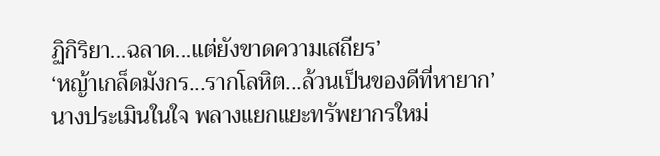ฏิกิริยา...ฉลาด...แต่ยังขาดความเสถียร’
‘หญ้าเกล็ดมังกร...รากโลหิต...ล้วนเป็นของดีที่หายาก’
นางประเมินในใจ พลางแยกแยะทรัพยากรใหม่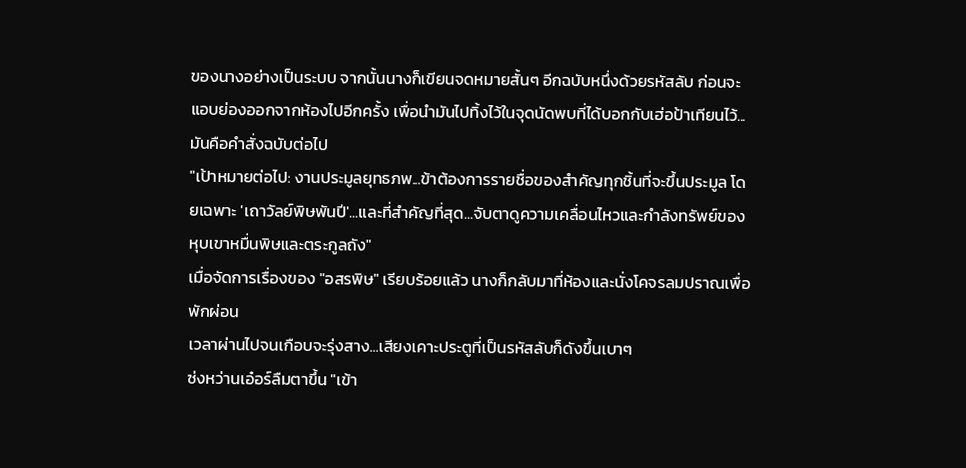ของนางอย่างเป็นระบบ จากนั้นนางก็เขียนจดหมายสั้นๆ อีกฉบับหนึ่งด้วยรหัสลับ ก่อนจะแอบย่องออกจากห้องไปอีกครั้ง เพื่อนำมันไปทิ้งไว้ในจุดนัดพบที่ได้บอกกับเฮ่อป้าเทียนไว้...มันคือคำสั่งฉบับต่อไป
"เป้าหมายต่อไป: งานประมูลยุทธภพ...ข้าต้องการรายชื่อของสำคัญทุกชิ้นที่จะขึ้นประมูล โดยเฉพาะ 'เถาวัลย์พิษพันปี'...และที่สำคัญที่สุด...จับตาดูความเคลื่อนไหวและกำลังทรัพย์ของหุบเขาหมื่นพิษและตระกูลถัง"
เมื่อจัดการเรื่องของ "อสรพิษ" เรียบร้อยแล้ว นางก็กลับมาที่ห้องและนั่งโคจรลมปราณเพื่อพักผ่อน
เวลาผ่านไปจนเกือบจะรุ่งสาง...เสียงเคาะประตูที่เป็นรหัสลับก็ดังขึ้นเบาๆ
ซ่งหว่านเอ๋อร์ลืมตาขึ้น "เข้า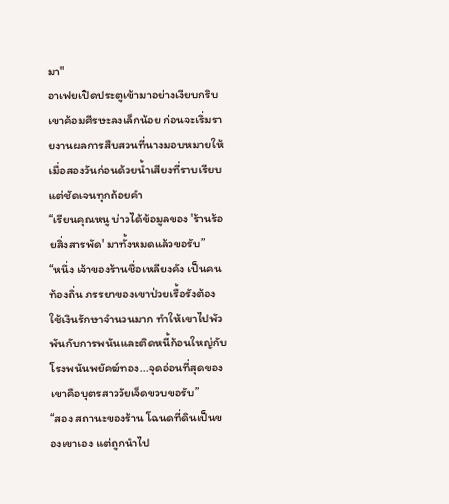มา"
อาเฟยเปิดประตูเข้ามาอย่างเงียบกริบ เขาค้อมศีรษะลงเล็กน้อย ก่อนจะเริ่มรายงานผลการสืบสวนที่นางมอบหมายให้เมื่อสองวันก่อนด้วยน้ำเสียงที่ราบเรียบแต่ชัดเจนทุกถ้อยคำ
“เรียนคุณหนู บ่าวได้ข้อมูลของ 'ร้านร้อยสิ่งสารพัด' มาทั้งหมดแล้วขอรับ”
“หนึ่ง เจ้าของร้านชื่อเหลียงคัง เป็นคนท้องถิ่น ภรรยาของเขาป่วยเรื้อรังต้องใช้เงินรักษาจำนวนมาก ทำให้เขาไปพัวพันกับการพนันและติดหนี้ก้อนใหญ่กับโรงพนันพยัคฆ์ทอง...จุดอ่อนที่สุดของเขาคือบุตรสาววัยเจ็ดขวบขอรับ”
“สอง สถานะของร้าน โฉนดที่ดินเป็นของเขาเอง แต่ถูกนำไป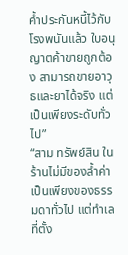ค้ำประกันหนี้ไว้กับโรงพนันแล้ว ใบอนุญาตค้าขายถูกต้อง สามารถขายอาวุธและยาได้จริง แต่เป็นเพียงระดับทั่วไป”
“สาม ทรัพย์สิน ในร้านไม่มีของล้ำค่า เป็นเพียงของธรรมดาทั่วไป แต่ทำเลที่ตั้ง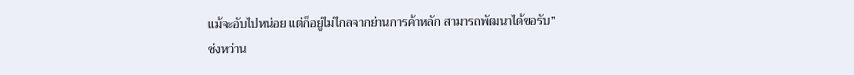แม้จะอับไปหน่อย แต่ก็อยู่ไม่ไกลจากย่านการค้าหลัก สามารถพัฒนาได้ขอรับ”
ซ่งหว่าน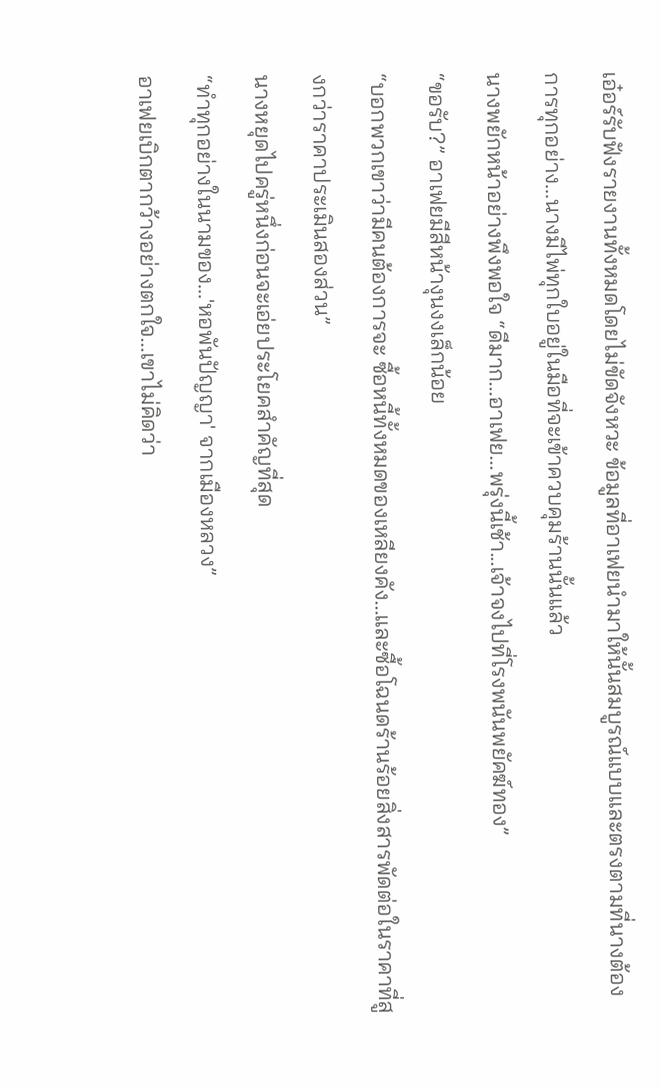เอ๋อร์รับฟังรายงานทั้งหมดโดยไม่ขัดจังหวะ ข้อมูลที่อาเฟยนำมาให้นั้นสมบูรณ์แบบและตรงตามที่นางต้องการทุกอย่าง...นางมีไพ่ทุกใบอยู่ในมือที่จะเข้าควบคุมร้านนั้นแล้ว
นางพยักหน้าอย่างพึงพอใจ “ดีมาก...อาเฟย...พรุ่งนี้เช้า...เจ้าจงไปที่โรงพนันพยัคฆ์ทอง”
“ขอรับ?” อาเฟยมีสีหน้างุนงงเล็กน้อย
“บอกพวกเขาว่ามีคนต้องการจะ ซื้อหนี้ทั้งหมดของเหลียงคัง...และซื้อโฉนดร้านร้อยสิ่งสารพัดต่อในราคาที่สูงกว่าราคาประเมินสองส่วน”
นางหยุดไปครู่หนึ่งก่อนจะเอ่ยประโยคสำคัญที่สุด
“ทำทุกอย่างในนามของ...'หอพันปัญญา' จากเมืองหลวง”
อาเฟยเบิกตากว้างอย่างตกใจ...เขาไม่คิดว่า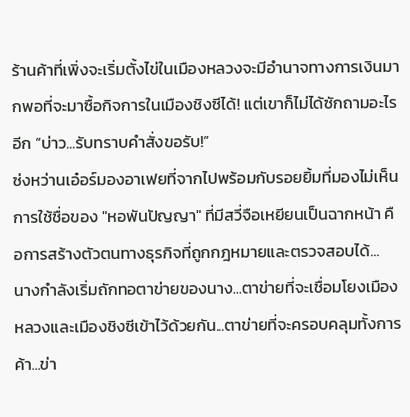ร้านค้าที่เพิ่งจะเริ่มตั้งไข่ในเมืองหลวงจะมีอำนาจทางการเงินมากพอที่จะมาซื้อกิจการในเมืองชิงซีได้! แต่เขาก็ไม่ได้ซักถามอะไรอีก “บ่าว...รับทราบคำสั่งขอรับ!”
ซ่งหว่านเอ๋อร์มองอาเฟยที่จากไปพร้อมกับรอยยิ้มที่มองไม่เห็น
การใช้ชื่อของ "หอพันปัญญา" ที่มีสวี่จือเหยียนเป็นฉากหน้า คือการสร้างตัวตนทางธุรกิจที่ถูกกฎหมายและตรวจสอบได้...
นางกำลังเริ่มถักทอตาข่ายของนาง...ตาข่ายที่จะเชื่อมโยงเมืองหลวงและเมืองชิงซีเข้าไว้ด้วยกัน...ตาข่ายที่จะครอบคลุมทั้งการค้า...ข่า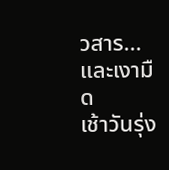วสาร...และเงามืด
เช้าวันรุ่ง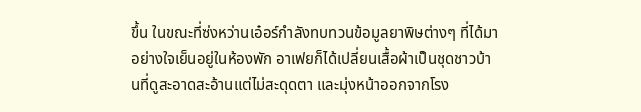ขึ้น ในขณะที่ซ่งหว่านเอ๋อร์กำลังทบทวนข้อมูลยาพิษต่างๆ ที่ได้มาอย่างใจเย็นอยู่ในห้องพัก อาเฟยก็ได้เปลี่ยนเสื้อผ้าเป็นชุดชาวบ้านที่ดูสะอาดสะอ้านแต่ไม่สะดุดตา และมุ่งหน้าออกจากโรง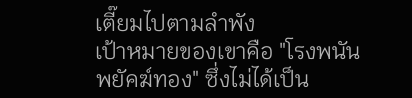เตี๊ยมไปตามลำพัง
เป้าหมายของเขาคือ "โรงพนันพยัคฆ์ทอง" ซึ่งไม่ได้เป็น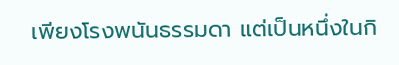เพียงโรงพนันธรรมดา แต่เป็นหนึ่งในกิ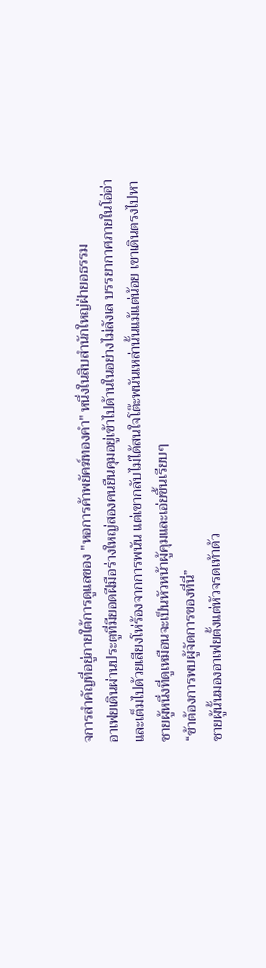จการสำคัญที่อยู่ภายใต้การดูแลของ "หอการค้าพยัคฆ์ทองคำ" หนึ่งในสิบสำนักใหญ่ฝ่ายอธรรม
อาเฟยเดินผ่านประตูที่มียอดฝีมือร่างใหญ่สองคนยืนคุมอยู่เข้าไปด้านในอย่างไม่ลังเล บรรยากาศภายในโอ่อ่าและเต็มไปด้วยเสียงโห่ร้องจากการพนัน แต่เขากลับไม่ได้สนใจโต๊ะพนันเหล่านั้นแม้แต่น้อย เขาเดินตรงไปหาชายผู้หนึ่งที่ดูเหมือนจะเป็นหัวหน้าผู้คุมและเอ่ยขึ้นเรียบๆ
“ข้าต้องการพบผู้จัดการของที่นี่”
ชายผู้นั้นมองอาเฟยตั้งแต่หัวจรดเท้าด้ว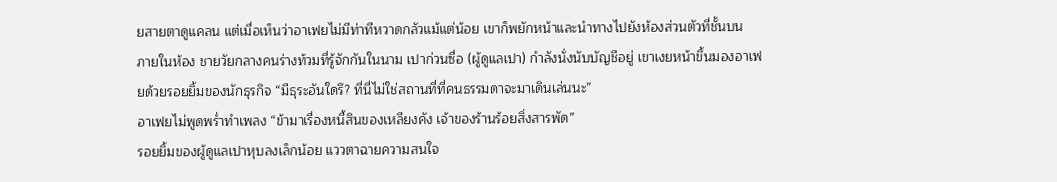ยสายตาดูแคลน แต่เมื่อเห็นว่าอาเฟยไม่มีท่าทีหวาดกลัวแม้แต่น้อย เขาก็พยักหน้าและนำทางไปยังห้องส่วนตัวที่ชั้นบน
ภายในห้อง ชายวัยกลางคนร่างท้วมที่รู้จักกันในนาม เปาก่วนซื่อ (ผู้ดูแลเปา) กำลังนั่งนับบัญชีอยู่ เขาเงยหน้าขึ้นมองอาเฟยด้วยรอยยิ้มของนักธุรกิจ “มีธุระอันใดรึ? ที่นี่ไม่ใช่สถานที่ที่คนธรรมดาจะมาเดินเล่นนะ”
อาเฟยไม่พูดพร่ำทำเพลง “ข้ามาเรื่องหนี้สินของเหลียงคัง เจ้าของร้านร้อยสิ่งสารพัด”
รอยยิ้มของผู้ดูแลเปาหุบลงเล็กน้อย แววตาฉายความสนใจ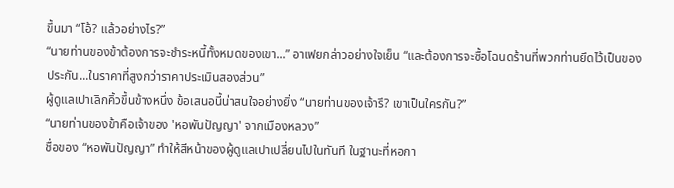ขึ้นมา “โอ้? แล้วอย่างไร?”
“นายท่านของข้าต้องการจะชำระหนี้ทั้งหมดของเขา...” อาเฟยกล่าวอย่างใจเย็น “และต้องการจะซื้อโฉนดร้านที่พวกท่านยึดไว้เป็นของประกัน...ในราคาที่สูงกว่าราคาประเมินสองส่วน”
ผู้ดูแลเปาเลิกคิ้วขึ้นข้างหนึ่ง ข้อเสนอนี้น่าสนใจอย่างยิ่ง “นายท่านของเจ้ารึ? เขาเป็นใครกัน?”
“นายท่านของข้าคือเจ้าของ 'หอพันปัญญา' จากเมืองหลวง”
ชื่อของ “หอพันปัญญา” ทำให้สีหน้าของผู้ดูแลเปาเปลี่ยนไปในทันที ในฐานะที่หอกา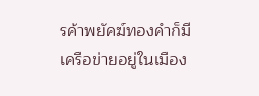รค้าพยัคฆ์ทองคำก็มีเครือข่ายอยู่ในเมือง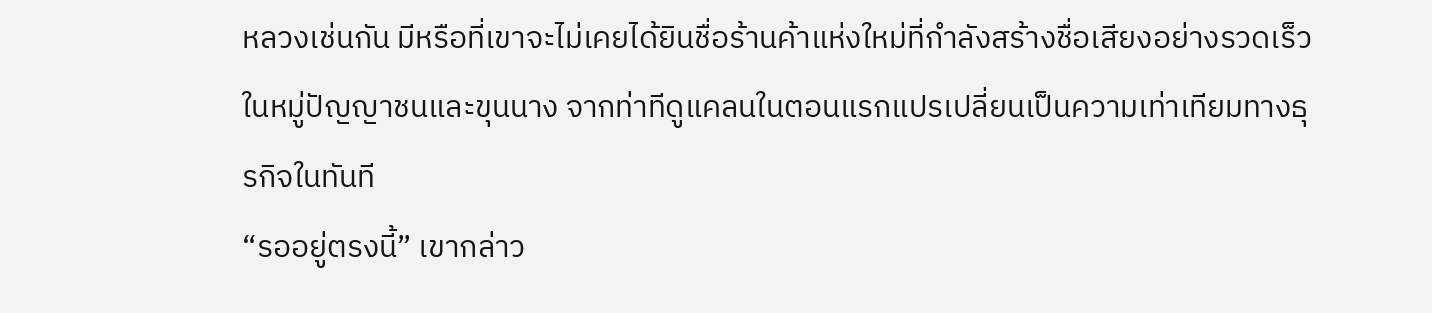หลวงเช่นกัน มีหรือที่เขาจะไม่เคยได้ยินชื่อร้านค้าแห่งใหม่ที่กำลังสร้างชื่อเสียงอย่างรวดเร็วในหมู่ปัญญาชนและขุนนาง จากท่าทีดูแคลนในตอนแรกแปรเปลี่ยนเป็นความเท่าเทียมทางธุรกิจในทันที
“รออยู่ตรงนี้” เขากล่าว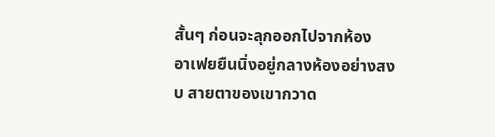สั้นๆ ก่อนจะลุกออกไปจากห้อง
อาเฟยยืนนิ่งอยู่กลางห้องอย่างสงบ สายตาของเขากวาด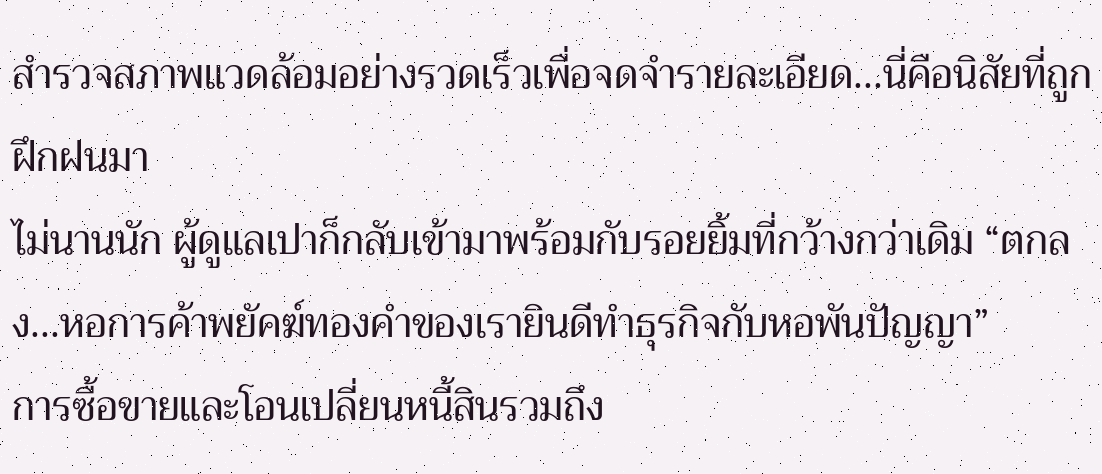สำรวจสภาพแวดล้อมอย่างรวดเร็วเพื่อจดจำรายละเอียด...นี่คือนิสัยที่ถูกฝึกฝนมา
ไม่นานนัก ผู้ดูแลเปาก็กลับเข้ามาพร้อมกับรอยยิ้มที่กว้างกว่าเดิม “ตกลง...หอการค้าพยัคฆ์ทองคำของเรายินดีทำธุรกิจกับหอพันปัญญา”
การซื้อขายและโอนเปลี่ยนหนี้สินรวมถึง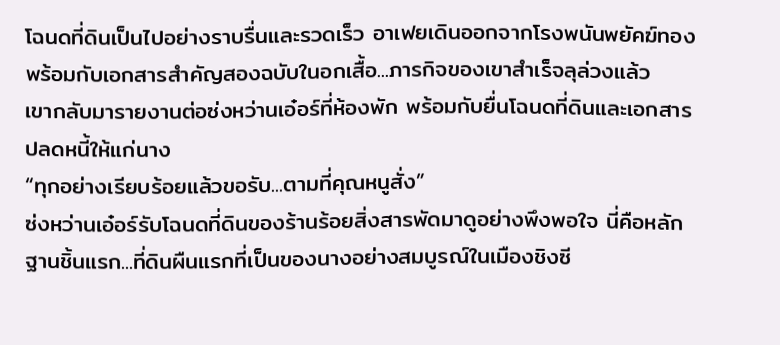โฉนดที่ดินเป็นไปอย่างราบรื่นและรวดเร็ว อาเฟยเดินออกจากโรงพนันพยัคฆ์ทองพร้อมกับเอกสารสำคัญสองฉบับในอกเสื้อ...ภารกิจของเขาสำเร็จลุล่วงแล้ว
เขากลับมารายงานต่อซ่งหว่านเอ๋อร์ที่ห้องพัก พร้อมกับยื่นโฉนดที่ดินและเอกสารปลดหนี้ให้แก่นาง
“ทุกอย่างเรียบร้อยแล้วขอรับ...ตามที่คุณหนูสั่ง”
ซ่งหว่านเอ๋อร์รับโฉนดที่ดินของร้านร้อยสิ่งสารพัดมาดูอย่างพึงพอใจ นี่คือหลักฐานชิ้นแรก...ที่ดินผืนแรกที่เป็นของนางอย่างสมบูรณ์ในเมืองชิงซี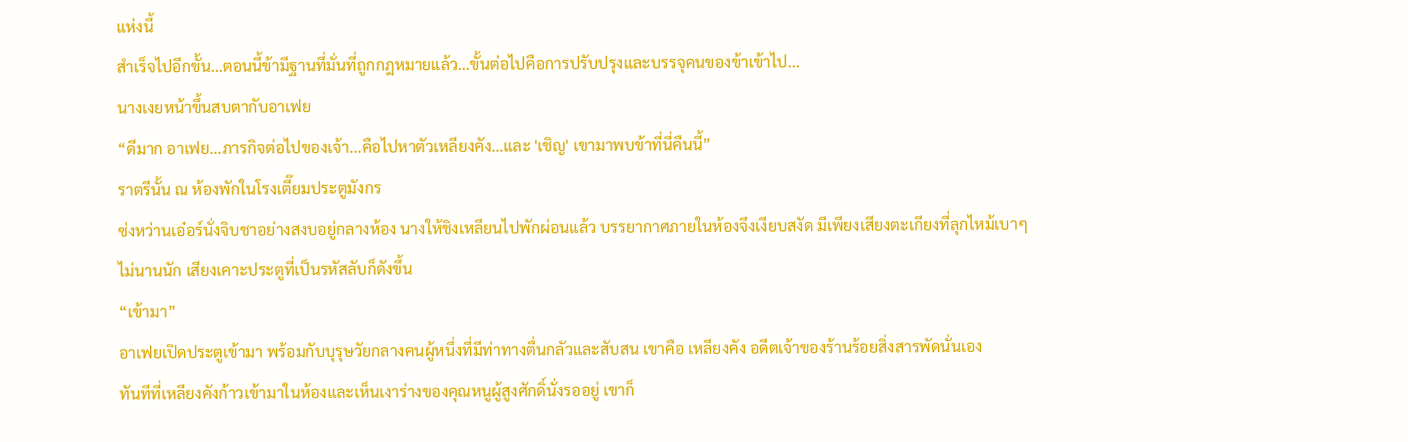แห่งนี้
สำเร็จไปอีกขั้น...ตอนนี้ข้ามีฐานที่มั่นที่ถูกกฎหมายแล้ว...ขั้นต่อไปคือการปรับปรุงและบรรจุคนของข้าเข้าไป...
นางเงยหน้าขึ้นสบตากับอาเฟย
“ดีมาก อาเฟย...ภารกิจต่อไปของเจ้า...คือไปหาตัวเหลียงคัง...และ 'เชิญ' เขามาพบข้าที่นี่คืนนี้”
ราตรีนั้น ณ ห้องพักในโรงเตี๊ยมประตูมังกร
ซ่งหว่านเอ๋อร์นั่งจิบชาอย่างสงบอยู่กลางห้อง นางให้ชิงเหลียนไปพักผ่อนแล้ว บรรยากาศภายในห้องจึงเงียบสงัด มีเพียงเสียงตะเกียงที่ลุกไหม้เบาๆ
ไม่นานนัก เสียงเคาะประตูที่เป็นรหัสลับก็ดังขึ้น
“เข้ามา”
อาเฟยเปิดประตูเข้ามา พร้อมกับบุรุษวัยกลางคนผู้หนึ่งที่มีท่าทางตื่นกลัวและสับสน เขาคือ เหลียงคัง อดีตเจ้าของร้านร้อยสิ่งสารพัดนั่นเอง
ทันทีที่เหลียงคังก้าวเข้ามาในห้องและเห็นเงาร่างของคุณหนูผู้สูงศักดิ์นั่งรออยู่ เขาก็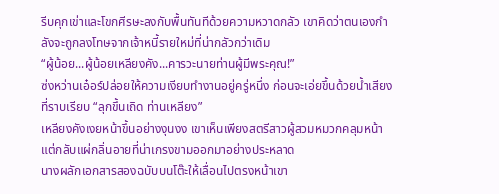รีบคุกเข่าและโขกศีรษะลงกับพื้นทันทีด้วยความหวาดกลัว เขาคิดว่าตนเองกำลังจะถูกลงโทษจากเจ้าหนี้รายใหม่ที่น่ากลัวกว่าเดิม
“ผู้น้อย...ผู้น้อยเหลียงคัง...คารวะนายท่านผู้มีพระคุณ!”
ซ่งหว่านเอ๋อร์ปล่อยให้ความเงียบทำงานอยู่ครู่หนึ่ง ก่อนจะเอ่ยขึ้นด้วยน้ำเสียงที่ราบเรียบ “ลุกขึ้นเถิด ท่านเหลียง”
เหลียงคังเงยหน้าขึ้นอย่างงุนงง เขาเห็นเพียงสตรีสาวผู้สวมหมวกคลุมหน้า แต่กลับแผ่กลิ่นอายที่น่าเกรงขามออกมาอย่างประหลาด
นางผลักเอกสารสองฉบับบนโต๊ะให้เลื่อนไปตรงหน้าเขา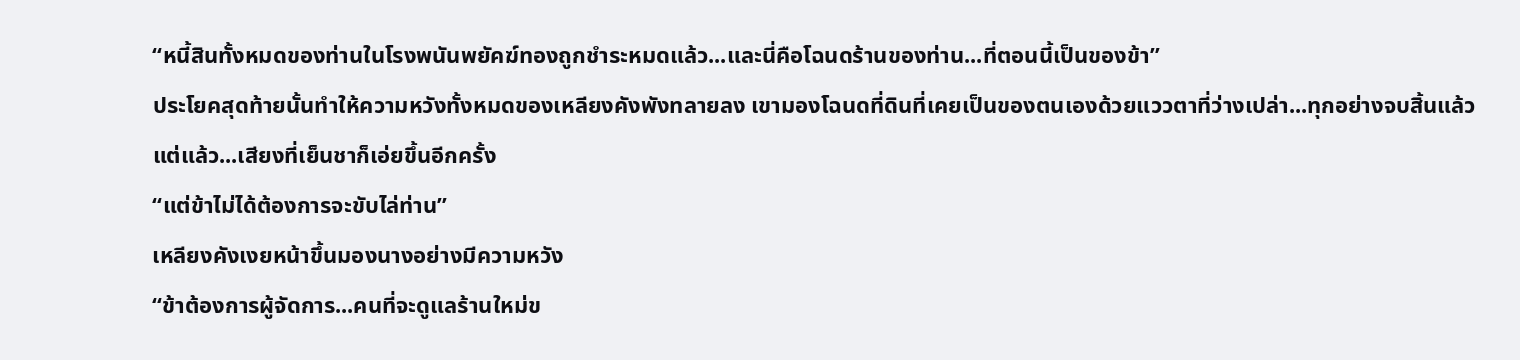“หนี้สินทั้งหมดของท่านในโรงพนันพยัคฆ์ทองถูกชำระหมดแล้ว...และนี่คือโฉนดร้านของท่าน...ที่ตอนนี้เป็นของข้า”
ประโยคสุดท้ายนั้นทำให้ความหวังทั้งหมดของเหลียงคังพังทลายลง เขามองโฉนดที่ดินที่เคยเป็นของตนเองด้วยแววตาที่ว่างเปล่า...ทุกอย่างจบสิ้นแล้ว
แต่แล้ว...เสียงที่เย็นชาก็เอ่ยขึ้นอีกครั้ง
“แต่ข้าไม่ได้ต้องการจะขับไล่ท่าน”
เหลียงคังเงยหน้าขึ้นมองนางอย่างมีความหวัง
“ข้าต้องการผู้จัดการ...คนที่จะดูแลร้านใหม่ข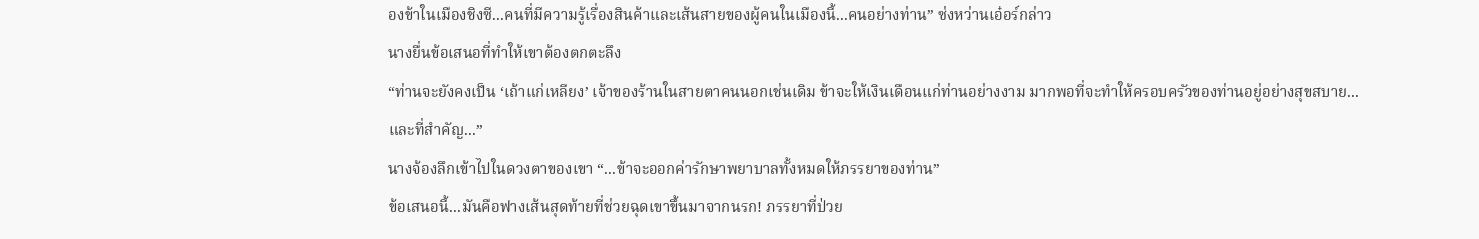องข้าในเมืองชิงซี...คนที่มีความรู้เรื่องสินค้าและเส้นสายของผู้คนในเมืองนี้...คนอย่างท่าน” ซ่งหว่านเอ๋อร์กล่าว
นางยื่นข้อเสนอที่ทำให้เขาต้องตกตะลึง
“ท่านจะยังคงเป็น ‘เถ้าแก่เหลียง’ เจ้าของร้านในสายตาคนนอกเช่นเดิม ข้าจะให้เงินเดือนแก่ท่านอย่างงาม มากพอที่จะทำให้ครอบครัวของท่านอยู่อย่างสุขสบาย...และที่สำคัญ...”
นางจ้องลึกเข้าไปในดวงตาของเขา “...ข้าจะออกค่ารักษาพยาบาลทั้งหมดให้ภรรยาของท่าน”
ข้อเสนอนี้...มันคือฟางเส้นสุดท้ายที่ช่วยฉุดเขาขึ้นมาจากนรก! ภรรยาที่ป่วย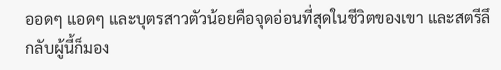ออดๆ แอดๆ และบุตรสาวตัวน้อยคือจุดอ่อนที่สุดในชีวิตของเขา และสตรีลึกลับผู้นี้ก็มอง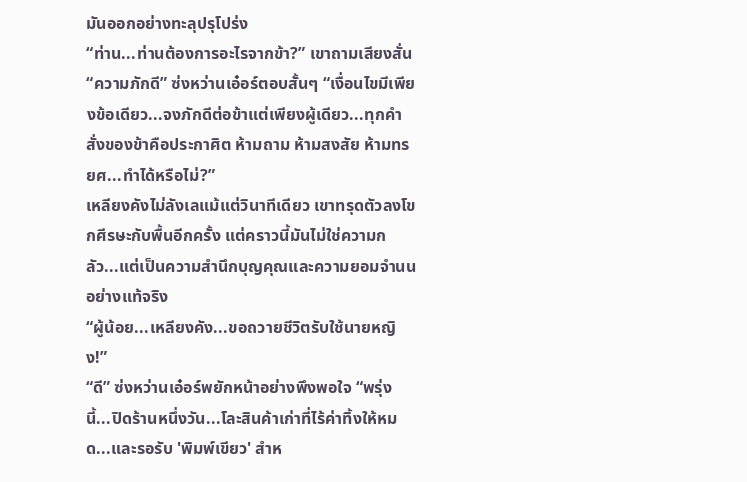มันออกอย่างทะลุปรุโปร่ง
“ท่าน...ท่านต้องการอะไรจากข้า?” เขาถามเสียงสั่น
“ความภักดี” ซ่งหว่านเอ๋อร์ตอบสั้นๆ “เงื่อนไขมีเพียงข้อเดียว...จงภักดีต่อข้าแต่เพียงผู้เดียว...ทุกคำสั่งของข้าคือประกาศิต ห้ามถาม ห้ามสงสัย ห้ามทรยศ...ทำได้หรือไม่?”
เหลียงคังไม่ลังเลแม้แต่วินาทีเดียว เขาทรุดตัวลงโขกศีรษะกับพื้นอีกครั้ง แต่คราวนี้มันไม่ใช่ความกลัว...แต่เป็นความสำนึกบุญคุณและความยอมจำนนอย่างแท้จริง
“ผู้น้อย...เหลียงคัง...ขอถวายชีวิตรับใช้นายหญิง!”
“ดี” ซ่งหว่านเอ๋อร์พยักหน้าอย่างพึงพอใจ “พรุ่งนี้...ปิดร้านหนึ่งวัน...โละสินค้าเก่าที่ไร้ค่าทิ้งให้หมด...และรอรับ 'พิมพ์เขียว' สำห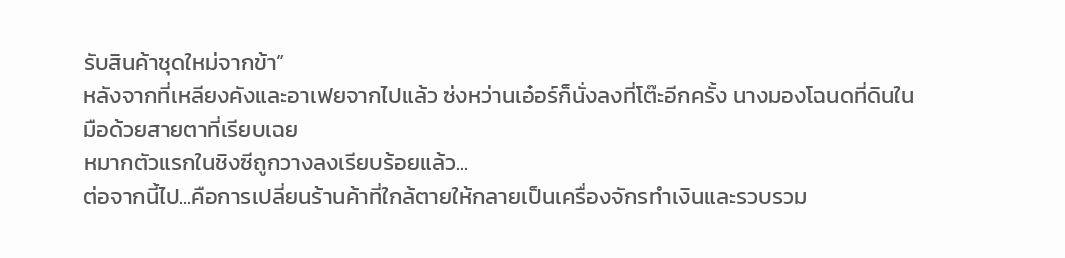รับสินค้าชุดใหม่จากข้า”
หลังจากที่เหลียงคังและอาเฟยจากไปแล้ว ซ่งหว่านเอ๋อร์ก็นั่งลงที่โต๊ะอีกครั้ง นางมองโฉนดที่ดินในมือด้วยสายตาที่เรียบเฉย
หมากตัวแรกในชิงซีถูกวางลงเรียบร้อยแล้ว...
ต่อจากนี้ไป...คือการเปลี่ยนร้านค้าที่ใกล้ตายให้กลายเป็นเครื่องจักรทำเงินและรวบรวม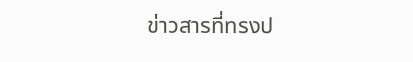ข่าวสารที่ทรงป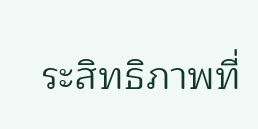ระสิทธิภาพที่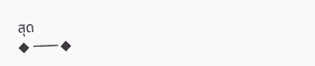สุด
◆ ─── ◆